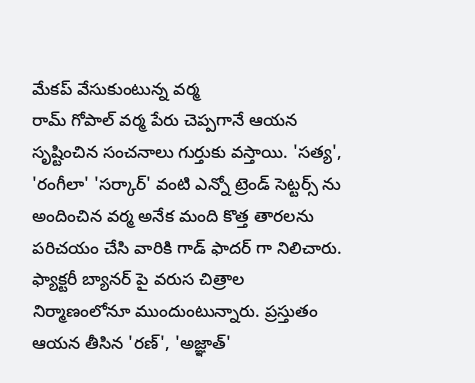మేకప్ వేసుకుంటున్న వర్మ
రామ్ గోపాల్ వర్మ పేరు చెప్పగానే ఆయన సృష్టించిన సంచనాలు గుర్తుకు వస్తాయి. 'సత్య', 'రంగీలా' 'సర్కార్' వంటి ఎన్నో ట్రెండ్ సెట్టర్స్ ను అందించిన వర్మ అనేక మంది కొత్త తారలను పరిచయం చేసి వారికి గాడ్ ఫాదర్ గా నిలిచారు. ఫ్యాక్టరీ బ్యానర్ పై వరుస చిత్రాల నిర్మాణంలోనూ ముందుంటున్నారు. ప్రస్తుతం ఆయన తీసిన 'రణ్', 'అజ్ఞాత్'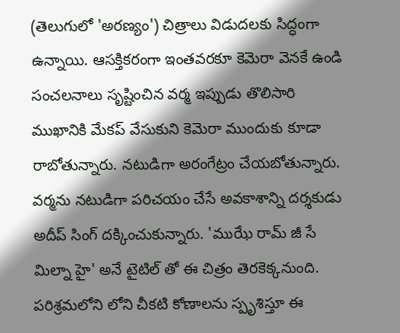(తెలుగులో 'అరణ్యం') చిత్రాలు విడుదలకు సిద్ధంగా ఉన్నాయి. ఆసక్తికరంగా ఇంతవరకూ కెమెరా వెనకే ఉండి సంచలనాలు సృష్టించిన వర్మ ఇప్పుడు తొలిసారి ముఖానికి మేకప్ వేసుకుని కెమెరా ముందుకు కూడా రాబోతున్నారు. నటుడిగా అరంగేట్రం చేయబోతున్నారు. వర్మను నటుడిగా పరిచయం చేసే అవకాశాన్ని దర్శకుడు అదీప్ సింగ్ దక్కించుకున్నారు. 'ముఝే రామ్ జీ సే మిల్నా హై' అనే టైటిల్ తో ఈ చిత్రం తెరకెక్కనుంది.
పరిశ్రమలోని లోని చీకటి కోణాలను స్పృశిస్తూ ఈ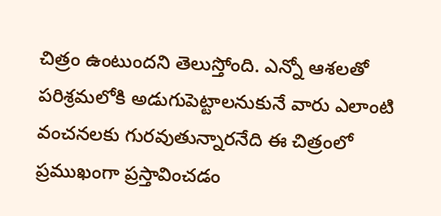చిత్రం ఉంటుందని తెలుస్తోంది. ఎన్నో ఆశలతో పరిశ్రమలోకి అడుగుపెట్టాలనుకునే వారు ఎలాంటి వంచనలకు గురవుతున్నారనేది ఈ చిత్రంలో ప్రముఖంగా ప్రస్తావించడం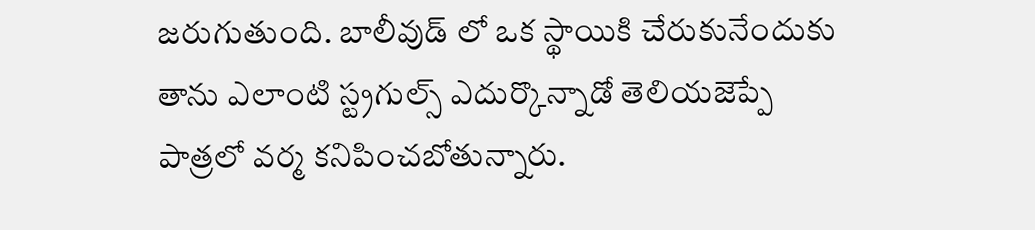జరుగుతుంది. బాలీవుడ్ లో ఒక స్థాయికి చేరుకునేందుకు తాను ఎలాంటి స్ట్రగుల్స్ ఎదుర్కొన్నాడో తెలియజెప్పే పాత్రలో వర్మ కనిపించబోతున్నారు.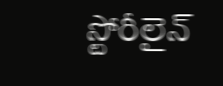స్టోరీలైన్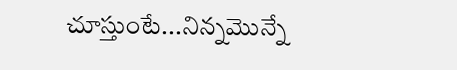చూస్తుంటే...నిన్నమొన్నే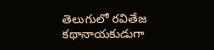తెలుగులో రవితేజ కథానాయకుడుగా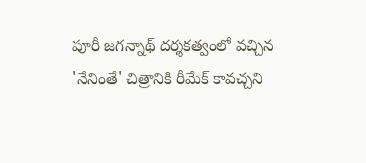పూరీ జగన్నాథ్ దర్శకత్వంలో వచ్చిన 'నేనింతే' చిత్రానికి రీమేక్ కావచ్చని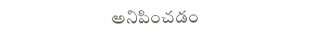అనిపించడం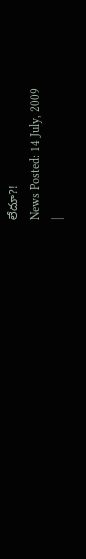లేదూ?!
News Posted: 14 July, 2009
|